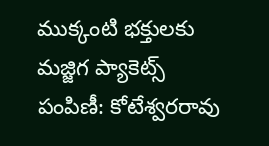ముక్కంటి భక్తులకు మజ్జిగ ప్యాకెట్స్ పంపిణీ: కోటేశ్వరరావు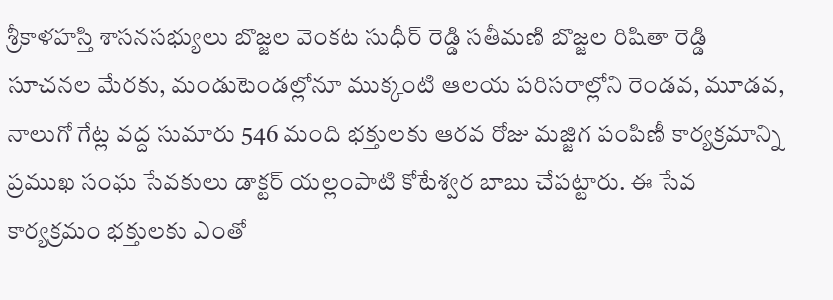శ్రీకాళహస్తి శాసనసభ్యులు బొజ్జల వెంకట సుధీర్ రెడ్డి సతీమణి బొజ్జల రిషితా రెడ్డి సూచనల మేరకు, మండుటెండల్లోనూ ముక్కంటి ఆలయ పరిసరాల్లోని రెండవ, మూడవ, నాలుగో గేట్ల వద్ద సుమారు 546 మంది భక్తులకు ఆరవ రోజు మజ్జిగ పంపిణీ కార్యక్రమాన్ని ప్రముఖ సంఘ సేవకులు డాక్టర్ యల్లంపాటి కోటేశ్వర బాబు చేపట్టారు. ఈ సేవ కార్యక్రమం భక్తులకు ఎంతో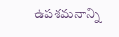ఉపశమనాన్ని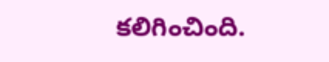కలిగించింది.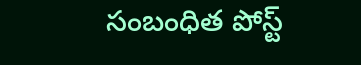సంబంధిత పోస్ట్